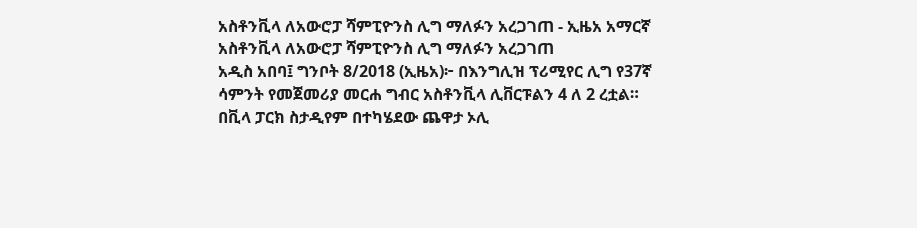አስቶንቪላ ለአውሮፓ ሻምፒዮንስ ሊግ ማለፉን አረጋገጠ - ኢዜአ አማርኛ
አስቶንቪላ ለአውሮፓ ሻምፒዮንስ ሊግ ማለፉን አረጋገጠ
አዲስ አበባ፤ ግንቦት 8/2018 (ኢዜአ)፦ በእንግሊዝ ፕሪሚየር ሊግ የ37ኛ ሳምንት የመጀመሪያ መርሐ ግብር አስቶንቪላ ሊቨርፑልን 4 ለ 2 ረቷል።
በቪላ ፓርክ ስታዲየም በተካሄደው ጨዋታ ኦሊ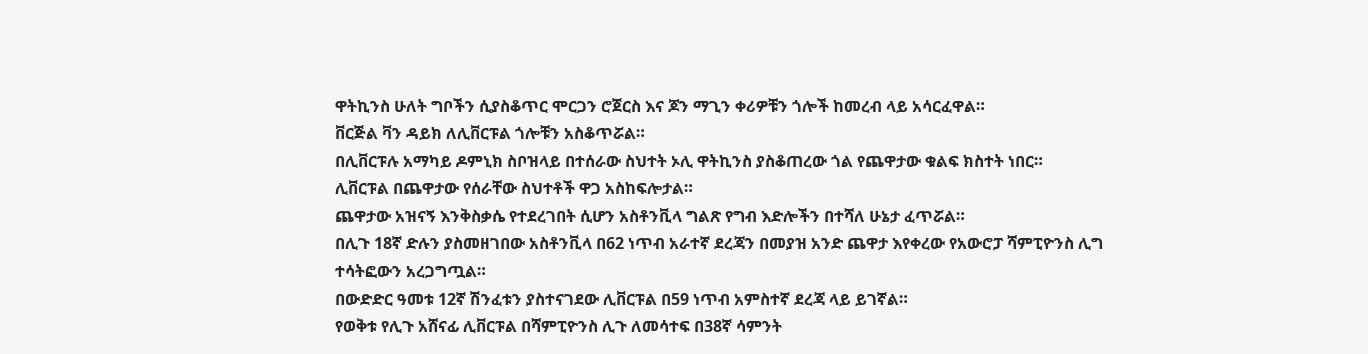ዋትኪንስ ሁለት ግቦችን ሲያስቆጥር ሞርጋን ሮጀርስ እና ጆን ማጊን ቀሪዎቹን ጎሎች ከመረብ ላይ አሳርፈዋል።
ቨርጅል ቫን ዳይክ ለሊቨርፑል ጎሎቹን አስቆጥሯል።
በሊቨርፑሉ አማካይ ዶምኒክ ስቦዝላይ በተሰራው ስህተት ኦሊ ዋትኪንስ ያስቆጠረው ጎል የጨዋታው ቁልፍ ክስተት ነበር።
ሊቨርፑል በጨዋታው የሰራቸው ስህተቶች ዋጋ አስከፍሎታል።
ጨዋታው አዝናኝ እንቅስቃሴ የተደረገበት ሲሆን አስቶንቪላ ግልጽ የግብ እድሎችን በተሻለ ሁኔታ ፈጥሯል።
በሊጉ 18ኛ ድሉን ያስመዘገበው አስቶንቪላ በ62 ነጥብ አራተኛ ደረጃን በመያዝ አንድ ጨዋታ እየቀረው የአውሮፓ ሻምፒዮንስ ሊግ ተሳትፎውን አረጋግጧል።
በውድድር ዓመቱ 12ኛ ሽንፈቱን ያስተናገደው ሊቨርፑል በ59 ነጥብ አምስተኛ ደረጃ ላይ ይገኛል።
የወቅቱ የሊጉ አሸናፊ ሊቨርፑል በሻምፒዮንስ ሊጉ ለመሳተፍ በ38ኛ ሳምንት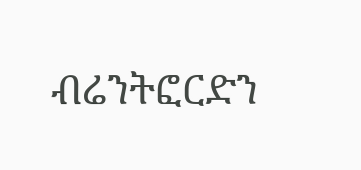ብሬንትፎርድን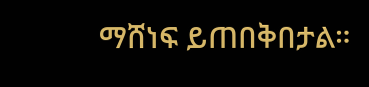ማሸነፍ ይጠበቅበታል።